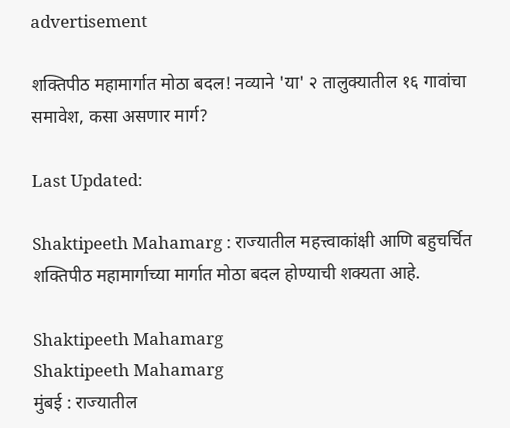advertisement

शक्तिपीठ महामार्गात मोठा बदल! नव्याने 'या' २ तालुक्यातील १६ गावांचा समावेश, कसा असणार मार्ग?

Last Updated:

Shaktipeeth Mahamarg : राज्यातील महत्त्वाकांक्षी आणि बहुचर्चित शक्तिपीठ महामार्गाच्या मार्गात मोठा बदल होण्याची शक्यता आहे.

Shaktipeeth Mahamarg
Shaktipeeth Mahamarg
मुंबई : राज्यातील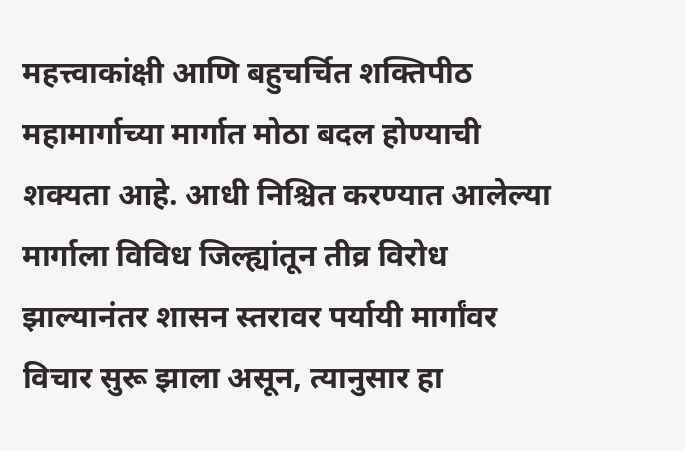महत्त्वाकांक्षी आणि बहुचर्चित शक्तिपीठ महामार्गाच्या मार्गात मोठा बदल होण्याची शक्यता आहे. आधी निश्चित करण्यात आलेल्या मार्गाला विविध जिल्ह्यांतून तीव्र विरोध झाल्यानंतर शासन स्तरावर पर्यायी मार्गांवर विचार सुरू झाला असून, त्यानुसार हा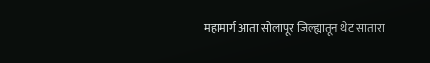महामार्ग आता सोलापूर जिल्ह्यातून थेट सातारा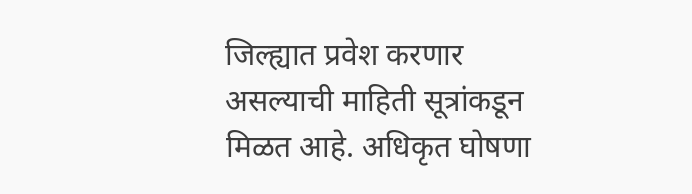जिल्ह्यात प्रवेश करणार असल्याची माहिती सूत्रांकडून मिळत आहे. अधिकृत घोषणा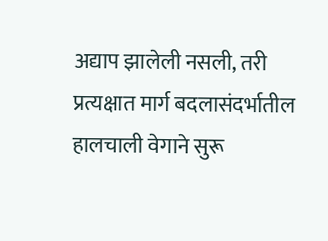अद्याप झालेली नसली, तरी प्रत्यक्षात मार्ग बदलासंदर्भातील हालचाली वेगाने सुरू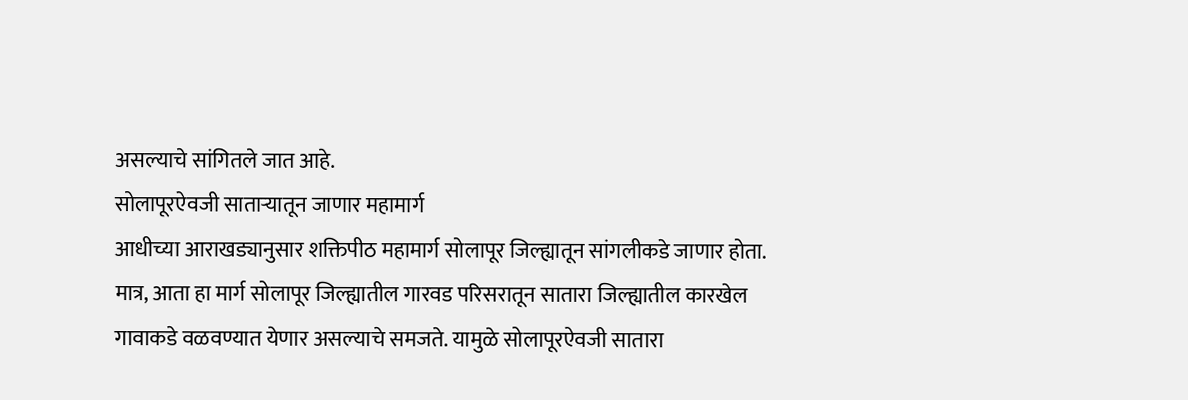असल्याचे सांगितले जात आहे.
सोलापूरऐवजी साताऱ्यातून जाणार महामार्ग
आधीच्या आराखड्यानुसार शक्तिपीठ महामार्ग सोलापूर जिल्ह्यातून सांगलीकडे जाणार होता. मात्र, आता हा मार्ग सोलापूर जिल्ह्यातील गारवड परिसरातून सातारा जिल्ह्यातील कारखेल गावाकडे वळवण्यात येणार असल्याचे समजते. यामुळे सोलापूरऐवजी सातारा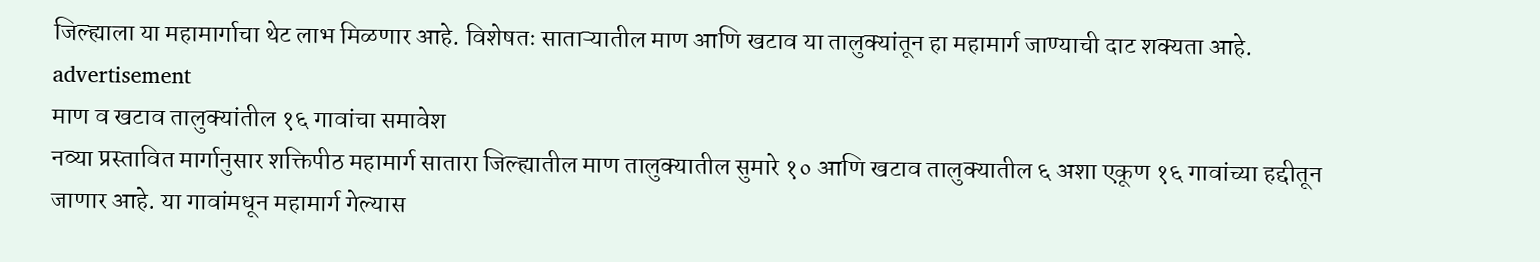जिल्ह्याला या महामार्गाचा थेट लाभ मिळणार आहे. विशेषतः साताऱ्यातील माण आणि खटाव या तालुक्यांतून हा महामार्ग जाण्याची दाट शक्यता आहे.
advertisement
माण व खटाव तालुक्यांतील १६ गावांचा समावेश
नव्या प्रस्तावित मार्गानुसार शक्तिपीठ महामार्ग सातारा जिल्ह्यातील माण तालुक्यातील सुमारे १० आणि खटाव तालुक्यातील ६ अशा एकूण १६ गावांच्या हद्दीतून जाणार आहे. या गावांमधून महामार्ग गेल्यास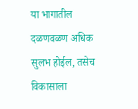या भागातील दळणवळण अधिक सुलभ होईल, तसेच विकासाला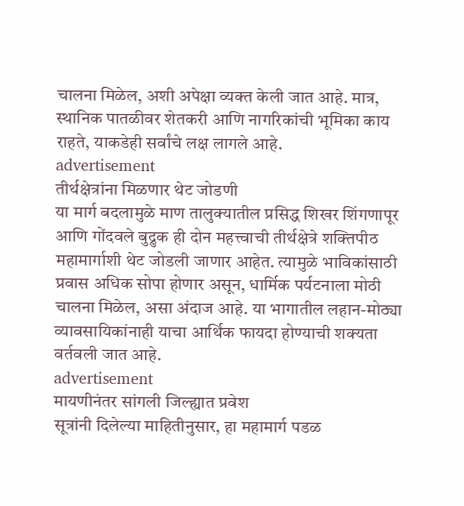चालना मिळेल, अशी अपेक्षा व्यक्त केली जात आहे. मात्र, स्थानिक पातळीवर शेतकरी आणि नागरिकांची भूमिका काय राहते, याकडेही सर्वांचे लक्ष लागले आहे.
advertisement
तीर्थक्षेत्रांना मिळणार थेट जोडणी
या मार्ग बदलामुळे माण तालुक्यातील प्रसिद्ध शिखर शिंगणापूर आणि गोंदवले बुद्रुक ही दोन महत्त्वाची तीर्थक्षेत्रे शक्तिपीठ महामार्गाशी थेट जोडली जाणार आहेत. त्यामुळे भाविकांसाठी प्रवास अधिक सोपा होणार असून, धार्मिक पर्यटनाला मोठी चालना मिळेल, असा अंदाज आहे. या भागातील लहान-मोठ्या व्यावसायिकांनाही याचा आर्थिक फायदा होण्याची शक्यता वर्तवली जात आहे.
advertisement
मायणीनंतर सांगली जिल्ह्यात प्रवेश
सूत्रांनी दिलेल्या माहितीनुसार, हा महामार्ग पडळ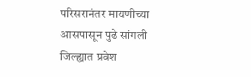परिसरानंतर मायणीच्या आसपासून पुढे सांगली जिल्ह्यात प्रवेश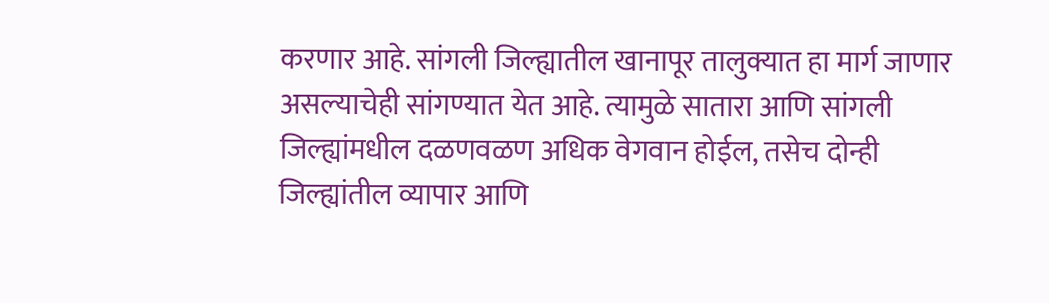करणार आहे. सांगली जिल्ह्यातील खानापूर तालुक्यात हा मार्ग जाणार असल्याचेही सांगण्यात येत आहे. त्यामुळे सातारा आणि सांगली जिल्ह्यांमधील दळणवळण अधिक वेगवान होईल, तसेच दोन्ही जिल्ह्यांतील व्यापार आणि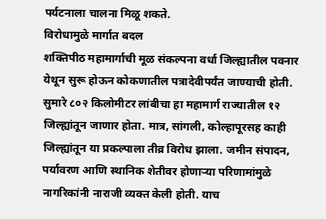पर्यटनाला चालना मिळू शकते.
विरोधामुळे मार्गात बदल
शक्तिपीठ महामार्गाची मूळ संकल्पना वर्धा जिल्ह्यातील पवनार येथून सुरू होऊन कोकणातील पत्रादेवीपर्यंत जाण्याची होती. सुमारे ८०२ किलोमीटर लांबीचा हा महामार्ग राज्यातील १२ जिल्ह्यांतून जाणार होता. मात्र, सांगली, कोल्हापूरसह काही जिल्ह्यांतून या प्रकल्पाला तीव्र विरोध झाला. जमीन संपादन, पर्यावरण आणि स्थानिक शेतीवर होणाऱ्या परिणामांमुळे नागरिकांनी नाराजी व्यक्त केली होती. याच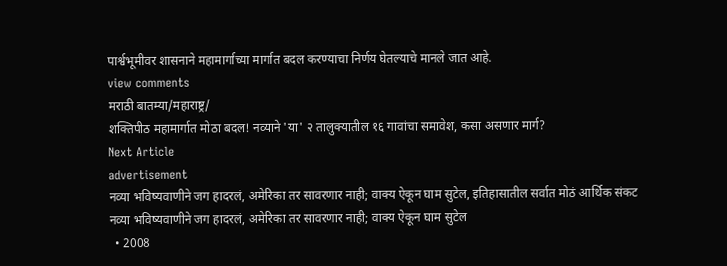पार्श्वभूमीवर शासनाने महामार्गाच्या मार्गात बदल करण्याचा निर्णय घेतल्याचे मानले जात आहे.
view comments
मराठी बातम्या/महाराष्ट्र/
शक्तिपीठ महामार्गात मोठा बदल! नव्याने 'या' २ तालुक्यातील १६ गावांचा समावेश, कसा असणार मार्ग?
Next Article
advertisement
नव्या भविष्यवाणीने जग हादरलं, अमेरिका तर सावरणार नाही; वाक्य ऐकून घाम सुटेल, इतिहासातील सर्वात मोठं आर्थिक संकट
नव्या भविष्यवाणीने जग हादरलं, अमेरिका तर सावरणार नाही; वाक्य ऐकून घाम सुटेल
  • 2008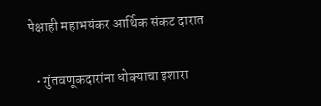पेक्षाही महाभयंकर आर्थिक संकट दारात

  • गुंतवणूकदारांना धोक्याचा इशारा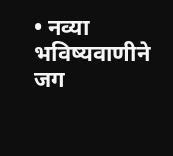• नव्या भविष्यवाणीने जग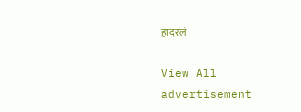हादरलं

View All
advertisement